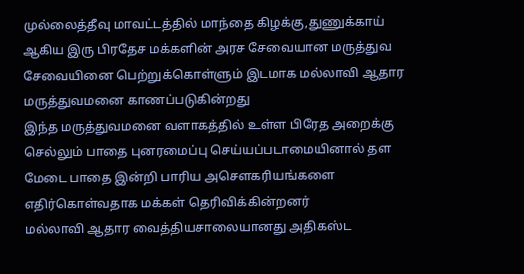முல்லைத்தீவு மாவட்டத்தில் மாந்தை கிழக்கு,துணுக்காய் ஆகிய இரு பிரதேச மக்களின் அரச சேவையான மருத்துவ சேவையினை பெற்றுக்கொள்ளும் இடமாக மல்லாவி ஆதார மருத்துவமனை காணப்படுகின்றது
இந்த மருத்துவமனை வளாகத்தில் உள்ள பிரேத அறைக்கு செல்லும் பாதை புனரமைப்பு செய்யப்படாமையினால் தள மேடை பாதை இன்றி பாரிய அசௌகரியங்களை எதிர்கொள்வதாக மக்கள் தெரிவிக்கின்றனர்
மல்லாவி ஆதார வைத்தியசாலையானது அதிகஸ்ட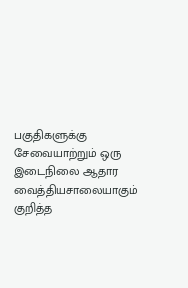பகுதிகளுக்கு சேவையாற்றும் ஒரு இடைநிலை ஆதார வைத்தியசாலையாகும்
குறித்த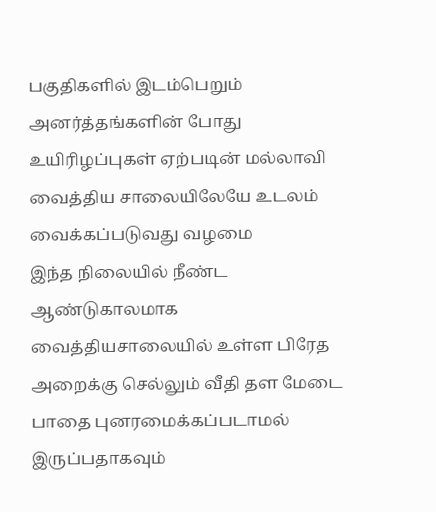பகுதிகளில் இடம்பெறும் அனர்த்தங்களின் போது உயிரிழப்புகள் ஏற்படின் மல்லாவி வைத்திய சாலையிலேயே உடலம் வைக்கப்படுவது வழமை
இந்த நிலையில் நீண்ட ஆண்டுகாலமாக வைத்தியசாலையில் உள்ள பிரேத அறைக்கு செல்லும் வீதி தள மேடை பாதை புனரமைக்கப்படாமல் இருப்பதாகவும்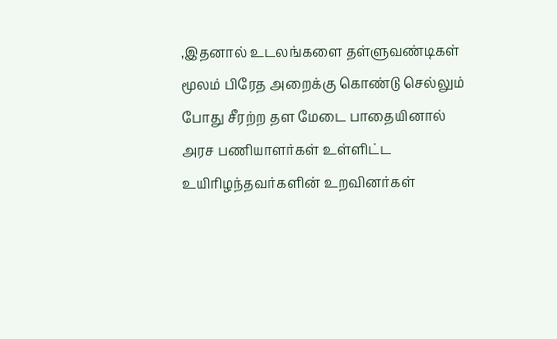,இதனால் உடலங்களை தள்ளுவண்டிகள் மூலம் பிரேத அறைக்கு கொண்டு செல்லும் போது சீரற்ற தள மேடை பாதையினால் அரச பணியாளர்கள் உள்ளிட்ட உயிரிழந்தவர்களின் உறவினர்கள்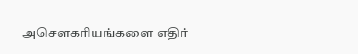அசௌகரியங்களை எதிர்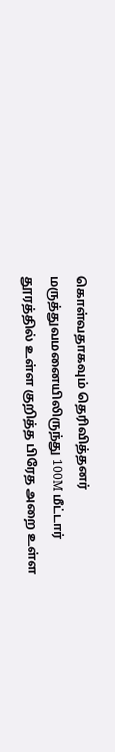கொள்வதாகவும் தெரிவித்தனர்
மருத்துவமனையிலிருந்து 100M மீட்டார் தூரத்தில் உள்ள குறித்த பிரேத அறை உள்ள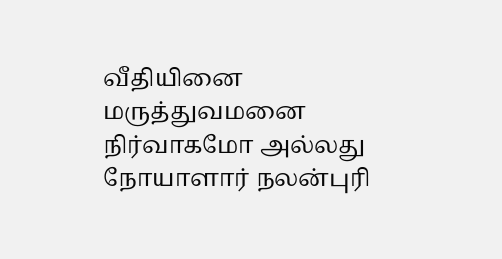வீதியினை மருத்துவமனை நிர்வாகமோ அல்லது நோயாளார் நலன்புரி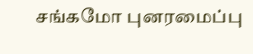சங்கமோ புனரமைப்பு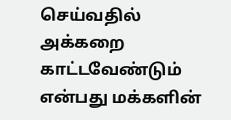செய்வதில் அக்கறை காட்டவேண்டும் என்பது மக்களின்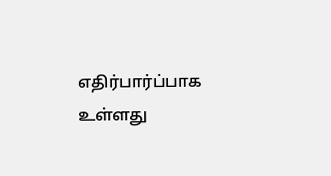எதிர்பார்ப்பாக உள்ளது